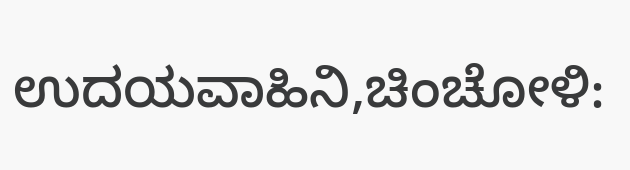ಉದಯವಾಹಿನಿ,ಚಿಂಚೋಳಿ: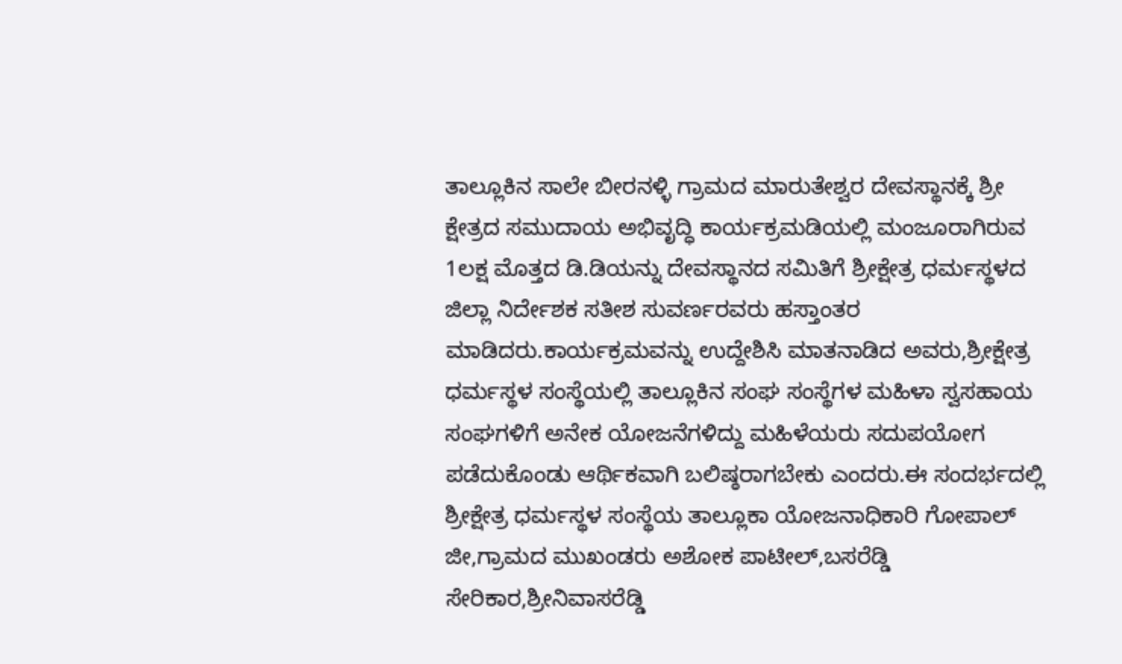ತಾಲ್ಲೂಕಿನ ಸಾಲೇ ಬೀರನಳ್ಳಿ ಗ್ರಾಮದ ಮಾರುತೇಶ್ವರ ದೇವಸ್ಥಾನಕ್ಕೆ ಶ್ರೀ ಕ್ಷೇತ್ರದ ಸಮುದಾಯ ಅಭಿವೃದ್ಧಿ ಕಾರ್ಯಕ್ರಮಡಿಯಲ್ಲಿ ಮಂಜೂರಾಗಿರುವ 1ಲಕ್ಷ ಮೊತ್ತದ ಡಿ.ಡಿಯನ್ನು ದೇವಸ್ಥಾನದ ಸಮಿತಿಗೆ ಶ್ರೀಕ್ಷೇತ್ರ ಧರ್ಮಸ್ಥಳದ ಜಿಲ್ಲಾ ನಿರ್ದೇಶಕ ಸತೀಶ ಸುವರ್ಣರವರು ಹಸ್ತಾಂತರ ಮಾಡಿದರು.ಕಾರ್ಯಕ್ರಮವನ್ನು ಉದ್ದೇಶಿಸಿ ಮಾತನಾಡಿದ ಅವರು,ಶ್ರೀಕ್ಷೇತ್ರ ಧರ್ಮಸ್ಥಳ ಸಂಸ್ಥೆಯಲ್ಲಿ ತಾಲ್ಲೂಕಿನ ಸಂಘ ಸಂಸ್ಥೆಗಳ ಮಹಿಳಾ ಸ್ವಸಹಾಯ ಸಂಘಗಳಿಗೆ ಅನೇಕ ಯೋಜನೆಗಳಿದ್ದು ಮಹಿಳೆಯರು ಸದುಪಯೋಗ ಪಡೆದುಕೊಂಡು ಆರ್ಥಿಕವಾಗಿ ಬಲಿಷ್ಠರಾಗಬೇಕು ಎಂದರು.ಈ ಸಂದರ್ಭದಲ್ಲಿ ಶ್ರೀಕ್ಷೇತ್ರ ಧರ್ಮಸ್ಥಳ ಸಂಸ್ಥೆಯ ತಾಲ್ಲೂಕಾ ಯೋಜನಾಧಿಕಾರಿ ಗೋಪಾಲ್ ಜೀ,ಗ್ರಾಮದ ಮುಖಂಡರು ಅಶೋಕ ಪಾಟೀಲ್,ಬಸರೆಡ್ಡಿ ಸೇರಿಕಾರ,ಶ್ರೀನಿವಾಸರೆಡ್ಡಿ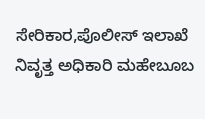ಸೇರಿಕಾರ,ಪೊಲೀಸ್ ಇಲಾಖೆ ನಿವೃತ್ತ ಅಧಿಕಾರಿ ಮಹೇಬೂಬ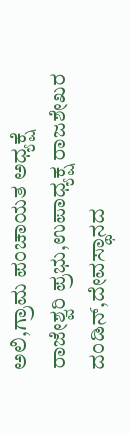ಅಲಿ,ಗ್ರಾಮ ಪಂಚಾಯತ ಅಧ್ಯಕ್ಷೆ ರಾಜೇಶ್ವರಿ ಪ್ರಭು,ಉಪಾಧ್ಯಕ್ಷ ರಾಜಶೇಖರ ದಂಡಿನ್,ದೇವಸ್ಥಾನದ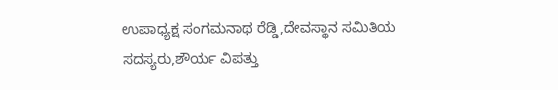ಉಪಾಧ್ಯಕ್ಷ ಸಂಗಮನಾಥ ರೆಡ್ಡಿ,ದೇವಸ್ಥಾನ ಸಮಿತಿಯ ಸದಸ್ಯರು,ಶೌರ್ಯ ವಿಪತ್ತು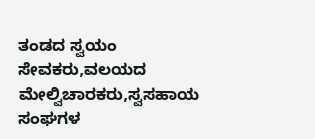ತಂಡದ ಸ್ವಯಂ ಸೇವಕರು,ವಲಯದ ಮೇಲ್ವಿಚಾರಕರು,ಸ್ವಸಹಾಯ ಸಂಘಗಳ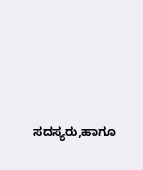ಸದಸ್ಯರು,ಹಾಗೂ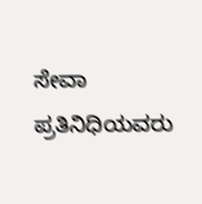ಸೇವಾ ಪ್ರತಿನಿಧಿಯವರು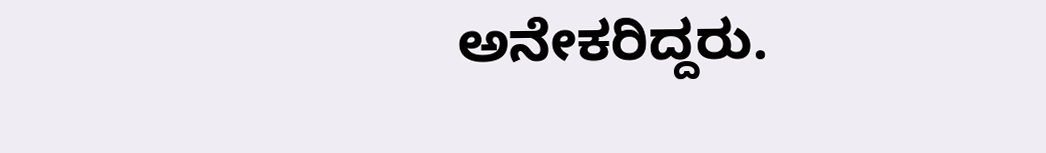ಅನೇಕರಿದ್ದರು.